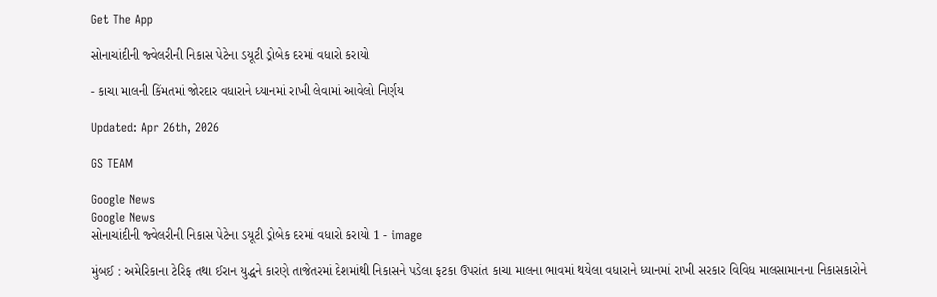Get The App

સોનાચાંદીની જ્વેલરીની નિકાસ પેટેના ડયૂટી ડ્રોબેક દરમાં વધારો કરાયો

- કાચા માલની કિંમતમાં જોરદાર વધારાને ધ્યાનમાં રાખી લેવામાં આવેલો નિર્ણય

Updated: Apr 26th, 2026

GS TEAM

Google News
Google News
સોનાચાંદીની જ્વેલરીની નિકાસ પેટેના ડયૂટી ડ્રોબેક દરમાં વધારો કરાયો 1 - image

મુંબઈ : અમેરિકાના ટેરિફ તથા ઈરાન યુદ્ધને કારણે તાજેતરમાં દેશમાંથી નિકાસને પડેલા ફટકા ઉપરાંત કાચા માલના ભાવમાં થયેલા વધારાને ધ્યાનમાં રાખી સરકાર વિવિધ માલસામાનના નિકાસકારોને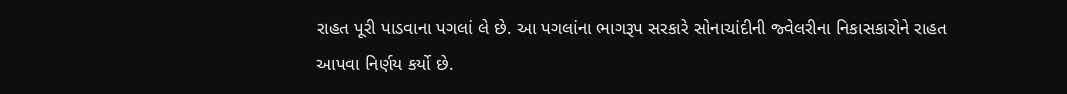રાહત પૂરી પાડવાના પગલાં લે છે. આ પગલાંના ભાગરૂપ સરકારે સોનાચાંદીની જ્વેલરીના નિકાસકારોને રાહત આપવા નિર્ણય કર્યો છે.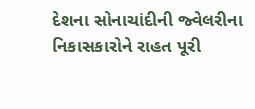દેશના સોનાચાંદીની જ્વેલરીના નિકાસકારોને રાહત પૂરી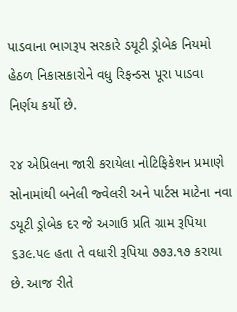પાડવાના ભાગરૂપ સરકારે ડયૂટી ડ્રોબેક નિયમો હેઠળ નિકાસકારોને વધુ રિફન્ડસ પૂરા પાડવા નિર્ણય કર્યો છે.

૨૪ એપ્રિલના જારી કરાયેલા નોટિફિકેશન પ્રમાણે સોનામાંથી બનેલી જ્વેલરી અને પાર્ટસ માટેના નવા ડયૂટી ડ્રોબેક દર જે અગાઉ પ્રતિ ગ્રામ રૂપિયા ૬૩૯.૫૯ હતા તે વધારી રૂપિયા ૭૭૩.૧૭ કરાયા છે. આજ રીતે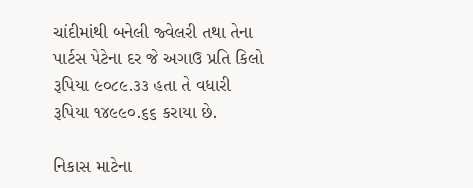ચાંદીમાંથી બનેલી જ્વેલરી તથા તેના પાર્ટસ પેટેના દર જે અગાઉ પ્રતિ કિલો રૂપિયા ૯૦૮૯.૩૩ હતા તે વધારી રૂપિયા ૧૪૯૯૦.૬૬ કરાયા છે.

નિકાસ માટેના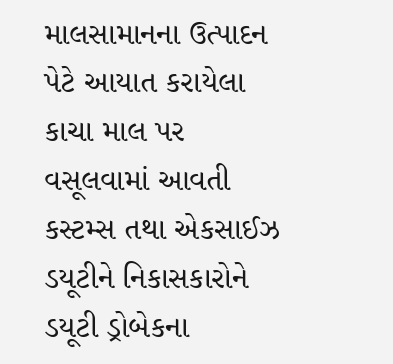માલસામાનના ઉત્પાદન પેટે આયાત કરાયેલા કાચા માલ પર વસૂલવામાં આવતી કસ્ટમ્સ તથા એકસાઈઝ ડયૂટીને નિકાસકારોને ડયૂટી ડ્રોબેકના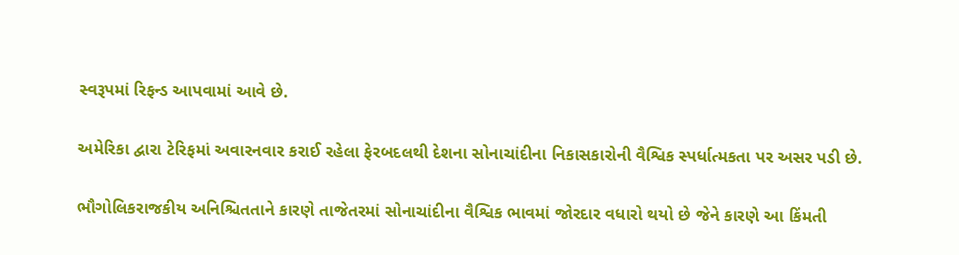સ્વરૂપમાં રિફન્ડ આપવામાં આવે છે.

અમેરિકા દ્વારા ટેરિફમાં અવારનવાર કરાઈ રહેલા ફેરબદલથી દેશના સોનાચાંદીના નિકાસકારોની વૈશ્વિક સ્પર્ધાત્મકતા પર અસર પડી છે.

ભૌગોલિકરાજકીય અનિશ્ચિતતાને કારણે તાજેતરમાં સોનાચાંદીના વૈશ્વિક ભાવમાં જોરદાર વધારો થયો છે જેને કારણે આ કિંમતી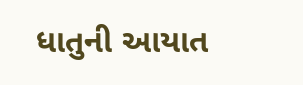ધાતુની આયાત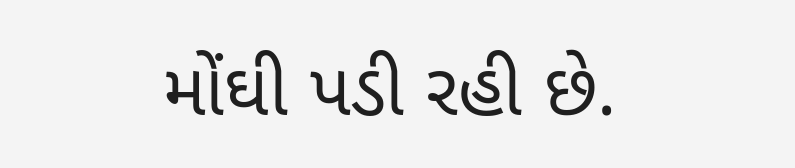મોંઘી પડી રહી છે.